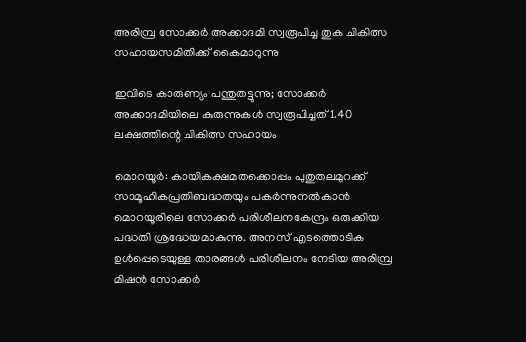അരിമ്പ്ര സോക്കർ അക്കാദമി സ്വരൂപിച്ച തുക ചികിത്സ സഹായസമിതിക്ക് കൈമാറുന്നു

ഇവിടെ കാരുണ്യം പന്തുതട്ടുന്നു; സോക്കർ അക്കാദമിയിലെ കുരുന്നുകൾ സ്വരൂപിച്ചത് 1.40 ലക്ഷത്തിന്റെ ചികിത്സ സഹായം

മൊറയൂർ: കായികക്ഷമതക്കൊപ്പം പുതുതലമുറക്ക് സാമൂഹികപ്രതിബദ്ധതയും പകർന്നുനൽകാൻ മൊറയൂരിലെ സോക്കർ പരിശീലനകേന്ദ്രം ഒരുക്കിയ പദ്ധതി ശ്രദ്ധേയമാകുന്നു. അനസ് എടത്തൊടിക ഉൾപ്പെടെയുള്ള താരങ്ങൾ പരിശീലനം നേടിയ അരിമ്പ്ര മിഷൻ സോക്കർ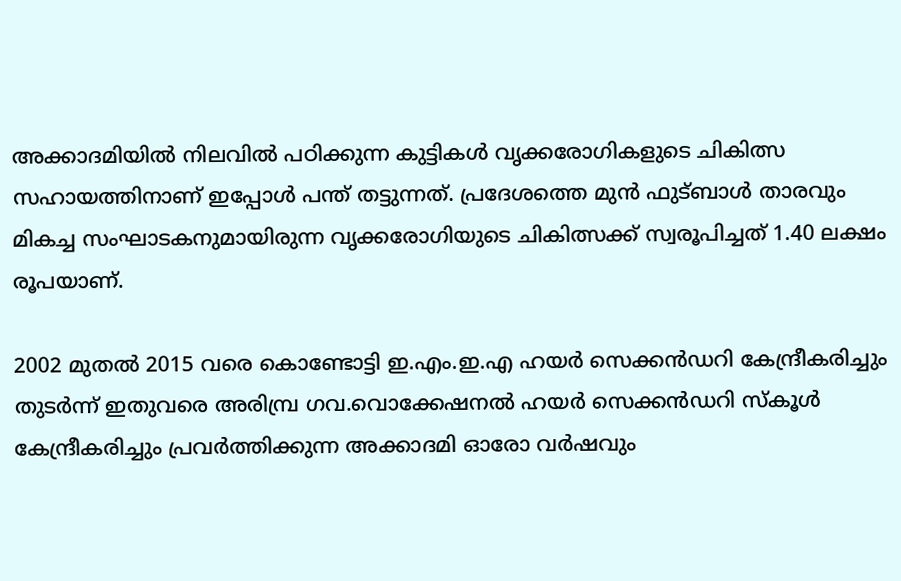അക്കാദമിയിൽ നിലവിൽ പഠിക്കുന്ന കുട്ടികൾ വൃക്കരോഗികളുടെ ചികിത്സ സഹായത്തിനാണ് ഇപ്പോൾ പന്ത് തട്ടുന്നത്. പ്രദേശത്തെ മുൻ ഫുട്ബാൾ താരവും മികച്ച സംഘാടകനുമായിരുന്ന വൃക്കരോഗിയുടെ ചികിത്സക്ക് സ്വരൂപിച്ചത് 1.40 ലക്ഷം രൂപയാണ്.

2002 മുതൽ 2015 വരെ കൊണ്ടോട്ടി ഇ.എം.ഇ.എ ഹയർ സെക്കൻഡറി കേന്ദ്രീകരിച്ചും തുടർന്ന് ഇതുവരെ അരിമ്പ്ര ഗവ.വൊക്കേഷനൽ ഹയർ സെക്കൻഡറി സ്കൂൾ കേന്ദ്രീകരിച്ചും പ്രവർത്തിക്കുന്ന അക്കാദമി ഓരോ വർഷവും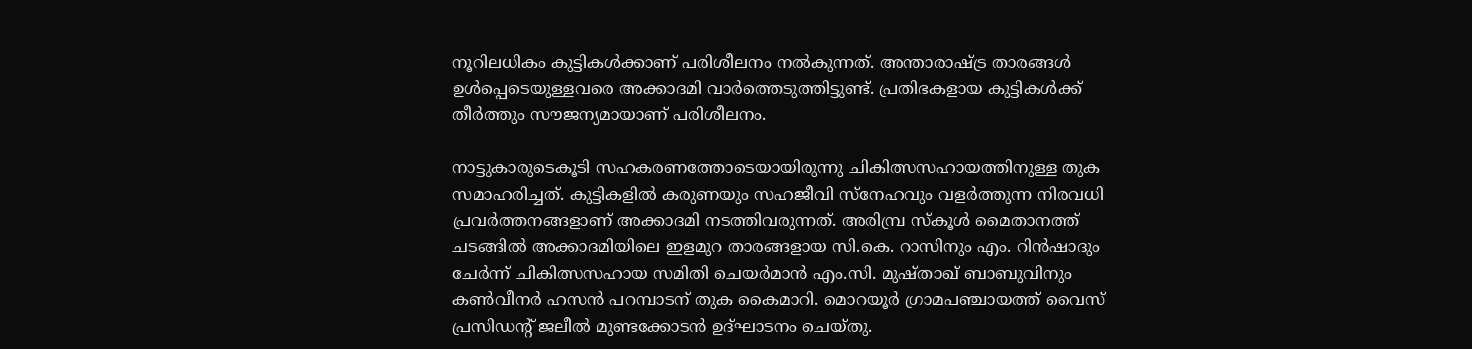നൂറിലധികം കുട്ടികൾക്കാണ് പരിശീലനം നൽകുന്നത്. അന്താരാഷ്ട്ര താരങ്ങൾ ഉൾപ്പെടെയുള്ളവരെ അക്കാദമി വാർത്തെടുത്തിട്ടുണ്ട്. പ്രതിഭകളായ കുട്ടികൾക്ക് തീർത്തും സൗജന്യമായാണ് പരിശീലനം.

നാട്ടുകാരുടെകൂടി സഹകരണത്തോടെയായിരുന്നു ചികിത്സസഹായത്തിനുള്ള തുക സമാഹരിച്ചത്. കുട്ടികളിൽ കരുണയും സഹജീവി സ്നേഹവും വളർത്തുന്ന നിരവധി പ്രവർത്തനങ്ങളാണ് അക്കാദമി നടത്തിവരുന്നത്. അരിമ്പ്ര സ്കൂൾ മൈതാനത്ത് ചടങ്ങിൽ അക്കാദമിയിലെ ഇളമുറ താരങ്ങളായ സി.കെ. റാസിനും എം. റിൻഷാദും ചേർന്ന് ചികിത്സസഹായ സമിതി ചെയർമാൻ എം.സി. മുഷ്താഖ് ബാബുവിനും കൺവീനർ ഹസൻ പറമ്പാടന് തുക കൈമാറി. മൊറയൂർ ഗ്രാമപഞ്ചായത്ത് വൈസ് പ്രസിഡന്റ് ജലീൽ മുണ്ടക്കോടൻ ഉദ്ഘാടനം ചെയ്തു.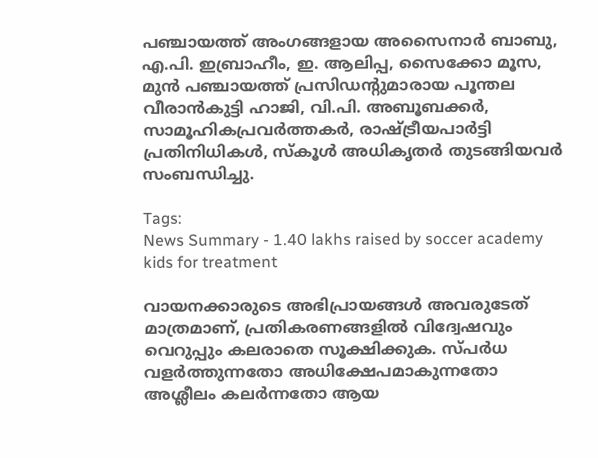പഞ്ചായത്ത് അംഗങ്ങളായ അസൈനാർ ബാബു, എ.പി. ഇബ്രാഹീം, ഇ. ആലിപ്പ, സൈക്കോ മൂസ, മുൻ പഞ്ചായത്ത് പ്രസിഡന്റുമാരായ പൂന്തല വീരാൻകുട്ടി ഹാജി, വി.പി. അബൂബക്കർ, സാമൂഹികപ്രവർത്തകർ, രാഷ്ട്രീയപാർട്ടി പ്രതിനിധികൾ, സ്കൂൾ അധികൃതർ തുടങ്ങിയവർ സംബന്ധിച്ചു.

Tags:
News Summary - 1.40 lakhs raised by soccer academy kids for treatment

വായനക്കാരുടെ അഭിപ്രായങ്ങള്‍ അവരുടേത് മാത്രമാണ്, പ്രതികരണങ്ങളിൽ വിദ്വേഷവും വെറുപ്പും കലരാതെ സൂക്ഷിക്കുക. സ്പർധ വളർത്തുന്നതോ അധിക്ഷേപമാകുന്നതോ അശ്ലീലം കലർന്നതോ ആയ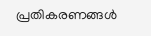പ്രതികരണങ്ങൾ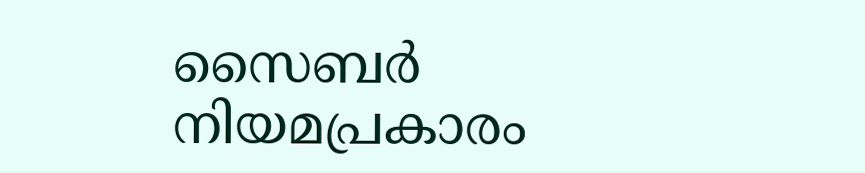സൈബർ നിയമപ്രകാരം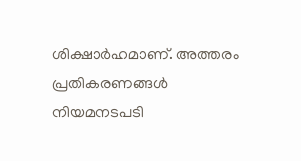ശിക്ഷാർഹമാണ്. അത്തരം പ്രതികരണങ്ങൾ നിയമനടപടി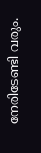നേരിടേണ്ടി വരും.